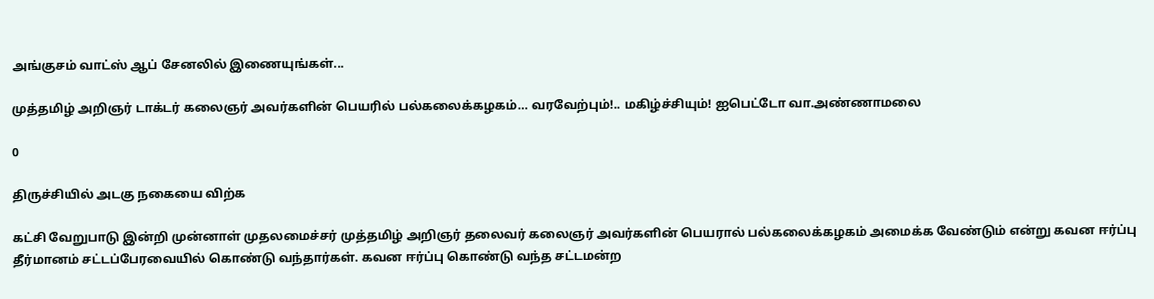அங்குசம் வாட்ஸ் ஆப் சேனலில் இணையுங்கள்...

முத்தமிழ் அறிஞர் டாக்டர் கலைஞர் அவர்களின் பெயரில் பல்கலைக்கழகம்… வரவேற்பும்!.. மகிழ்ச்சியும்! ஐபெட்டோ வா.அண்ணாமலை

0

திருச்சியில் அடகு நகையை விற்க

கட்சி வேறுபாடு இன்றி முன்னாள் முதலமைச்சர் முத்தமிழ் அறிஞர் தலைவர் கலைஞர் அவர்களின் பெயரால் பல்கலைக்கழகம் அமைக்க வேண்டும் என்று கவன ஈர்ப்பு தீர்மானம் சட்டப்பேரவையில் கொண்டு வந்தார்கள். கவன ஈர்ப்பு கொண்டு வந்த சட்டமன்ற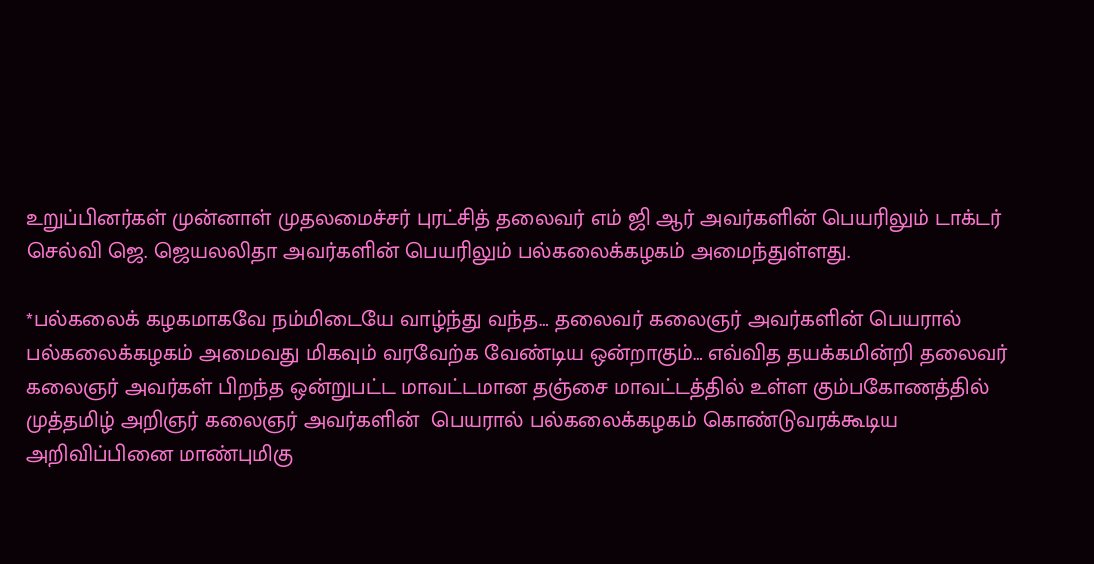உறுப்பினர்கள் முன்னாள் முதலமைச்சர் புரட்சித் தலைவர் எம் ஜி ஆர் அவர்களின் பெயரிலும் டாக்டர் செல்வி ஜெ. ஜெயலலிதா அவர்களின் பெயரிலும் பல்கலைக்கழகம் அமைந்துள்ளது.

*பல்கலைக் கழகமாகவே நம்மிடையே வாழ்ந்து வந்த… தலைவர் கலைஞர் அவர்களின் பெயரால் பல்கலைக்கழகம் அமைவது மிகவும் வரவேற்க வேண்டிய ஒன்றாகும்… எவ்வித தயக்கமின்றி தலைவர் கலைஞர் அவர்கள் பிறந்த ஒன்றுபட்ட மாவட்டமான தஞ்சை மாவட்டத்தில் உள்ள கும்பகோணத்தில் முத்தமிழ் அறிஞர் கலைஞர் அவர்களின்  பெயரால் பல்கலைக்கழகம் கொண்டுவரக்கூடிய அறிவிப்பினை மாண்புமிகு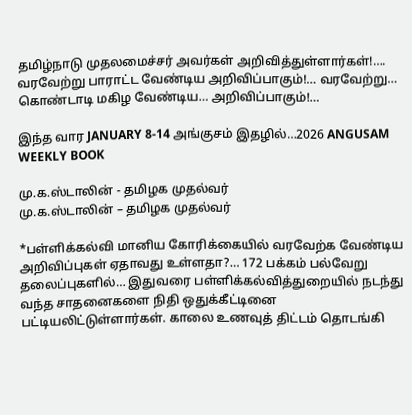தமிழ்நாடு முதலமைச்சர் அவர்கள் அறிவித்துள்ளார்கள்!…. வரவேற்று பாராட்ட வேண்டிய அறிவிப்பாகும்!… வரவேற்று… கொண்டாடி மகிழ வேண்டிய… அறிவிப்பாகும்!…

இந்த வார JANUARY 8-14 அங்குசம் இதழில்…2026 ANGUSAM WEEKLY BOOK

மு.க.ஸ்டாலின் - தமிழக முதல்வர்
மு.க.ஸ்டாலின் – தமிழக முதல்வர்

*பள்ளிக்கல்வி மானிய கோரிக்கையில் வரவேற்க வேண்டிய அறிவிப்புகள் ஏதாவது உள்ளதா?… 172 பக்கம் பல்வேறு தலைப்புகளில்… இதுவரை பள்ளிக்கல்வித்துறையில் நடந்து வந்த சாதனைகளை நிதி ஒதுக்கீட்டினை பட்டியலிட்டுள்ளார்கள். காலை உணவுத் திட்டம் தொடங்கி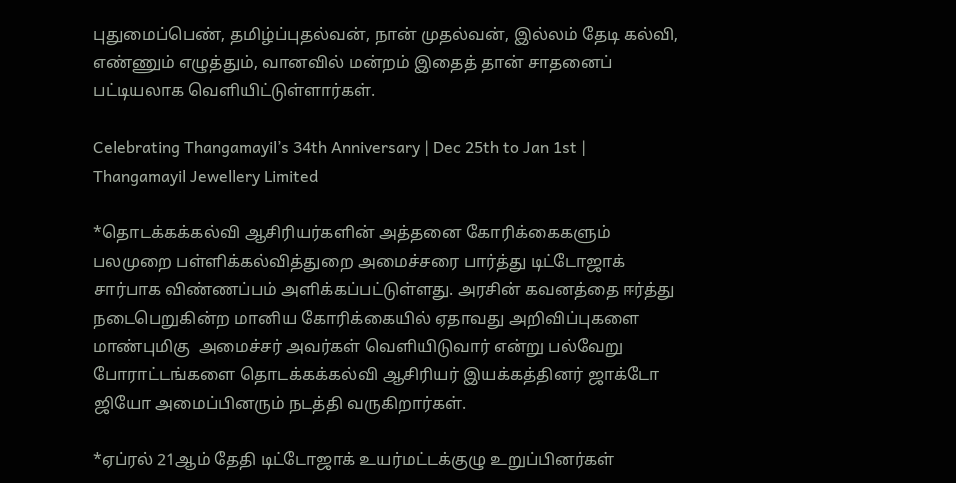புதுமைப்பெண், தமிழ்ப்புதல்வன், நான் முதல்வன், இல்லம் தேடி கல்வி, எண்ணும் எழுத்தும், வானவில் மன்றம் இதைத் தான் சாதனைப் பட்டியலாக வெளியிட்டுள்ளார்கள்.

Celebrating Thangamayil’s 34th Anniversary | Dec 25th to Jan 1st | Thangamayil Jewellery Limited

*தொடக்கக்கல்வி ஆசிரியர்களின் அத்தனை கோரிக்கைகளும் பலமுறை பள்ளிக்கல்வித்துறை அமைச்சரை பார்த்து டிட்டோஜாக் சார்பாக விண்ணப்பம் அளிக்கப்பட்டுள்ளது. அரசின் கவனத்தை ஈர்த்து நடைபெறுகின்ற மானிய கோரிக்கையில் ஏதாவது அறிவிப்புகளை மாண்புமிகு  அமைச்சர் அவர்கள் வெளியிடுவார் என்று பல்வேறு போராட்டங்களை தொடக்கக்கல்வி ஆசிரியர் இயக்கத்தினர் ஜாக்டோ ஜியோ அமைப்பினரும் நடத்தி வருகிறார்கள்.

*ஏப்ரல் 21ஆம் தேதி டிட்டோஜாக் உயர்மட்டக்குழு உறுப்பினர்கள்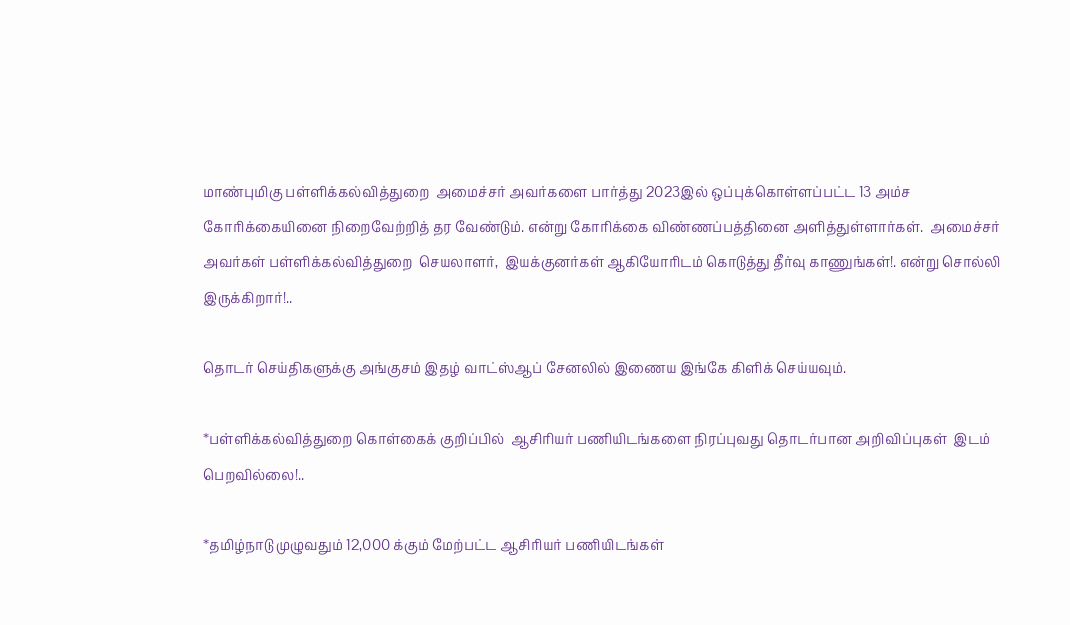மாண்புமிகு பள்ளிக்கல்வித்துறை  அமைச்சர் அவர்களை பார்த்து 2023இல் ஒப்புக்கொள்ளப்பட்ட 13 அம்ச கோரிக்கையினை நிறைவேற்றித் தர வேண்டும். என்று கோரிக்கை விண்ணப்பத்தினை அளித்துள்ளார்கள்.  அமைச்சர் அவர்கள் பள்ளிக்கல்வித்துறை  செயலாளர்,  இயக்குனர்கள் ஆகியோரிடம் கொடுத்து தீர்வு காணுங்கள்!. என்று சொல்லி இருக்கிறார்!..

தொடர் செய்திகளுக்கு அங்குசம் இதழ் வாட்ஸ்ஆப் சேனலில் இணைய இங்கே கிளிக் செய்யவும்.

*பள்ளிக்கல்வித்துறை கொள்கைக் குறிப்பில்  ஆசிரியர் பணியிடங்களை நிரப்புவது தொடர்பான அறிவிப்புகள்  இடம் பெறவில்லை!..

*தமிழ்நாடு முழுவதும் 12,000 க்கும் மேற்பட்ட ஆசிரியர் பணியிடங்கள்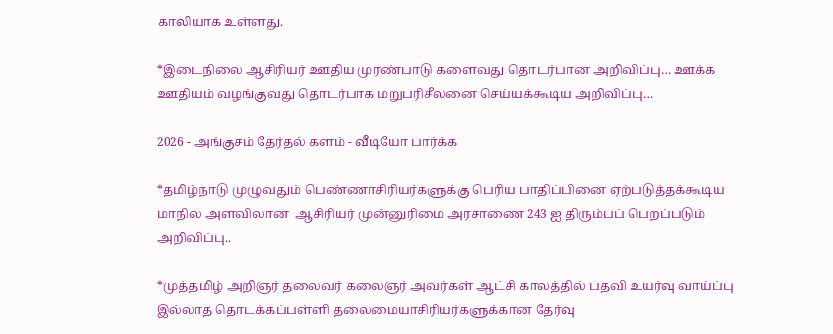காலியாக உள்ளது.

*இடைநிலை ஆசிரியர் ஊதிய முரண்பாடு களைவது தொடர்பான அறிவிப்பு… ஊக்க ஊதியம் வழங்குவது தொடர்பாக மறுபரிசீலனை செய்யக்கூடிய அறிவிப்பு…

2026 - அங்குசம் தேர்தல் களம் - வீடியோ பார்க்க

*தமிழ்நாடு முழுவதும் பெண்ணாசிரியர்களுக்கு பெரிய பாதிப்பினை ஏற்படுத்தக்கூடிய  மாநில அளவிலான  ஆசிரியர் முன்னுரிமை அரசாணை 243 ஐ திரும்பப் பெறப்படும் அறிவிப்பு..

*முத்தமிழ் அறிஞர் தலைவர் கலைஞர் அவர்கள் ஆட்சி காலத்தில் பதவி உயர்வு வாய்ப்பு இல்லாத தொடக்கப்பள்ளி தலைமையாசிரியர்களுக்கான தேர்வு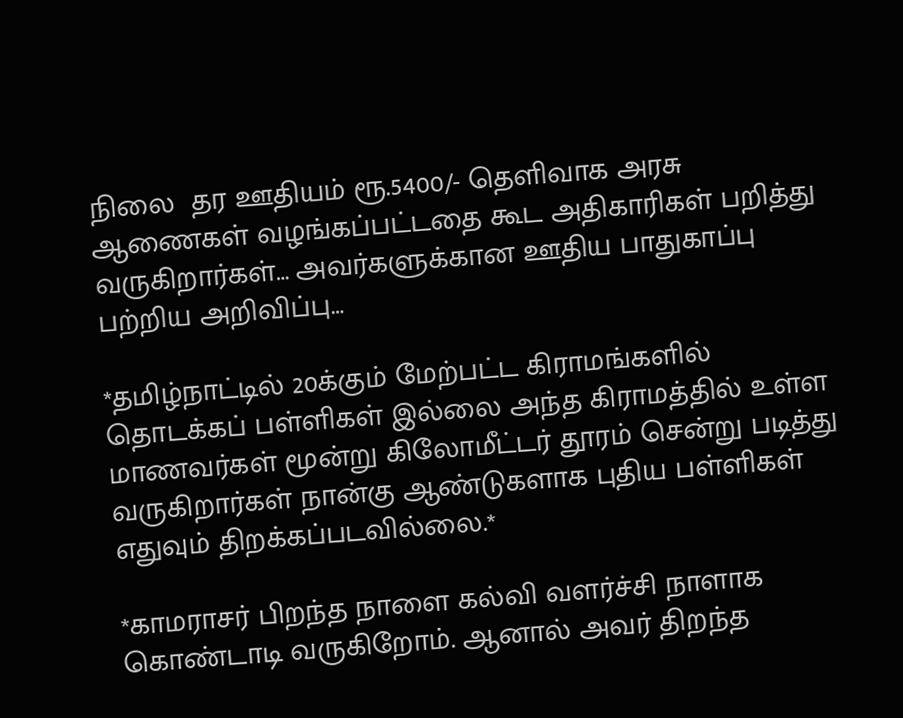நிலை  தர ஊதியம் ரூ.5400/- தெளிவாக அரசு ஆணைகள் வழங்கப்பட்டதை கூட அதிகாரிகள் பறித்து வருகிறார்கள்… அவர்களுக்கான ஊதிய பாதுகாப்பு பற்றிய அறிவிப்பு…

*தமிழ்நாட்டில் 20க்கும் மேற்பட்ட கிராமங்களில் தொடக்கப் பள்ளிகள் இல்லை அந்த கிராமத்தில் உள்ள மாணவர்கள் மூன்று கிலோமீட்டர் தூரம் சென்று படித்து வருகிறார்கள் நான்கு ஆண்டுகளாக புதிய பள்ளிகள் எதுவும் திறக்கப்படவில்லை.*

*காமராசர் பிறந்த நாளை கல்வி வளர்ச்சி நாளாக கொண்டாடி வருகிறோம். ஆனால் அவர் திறந்த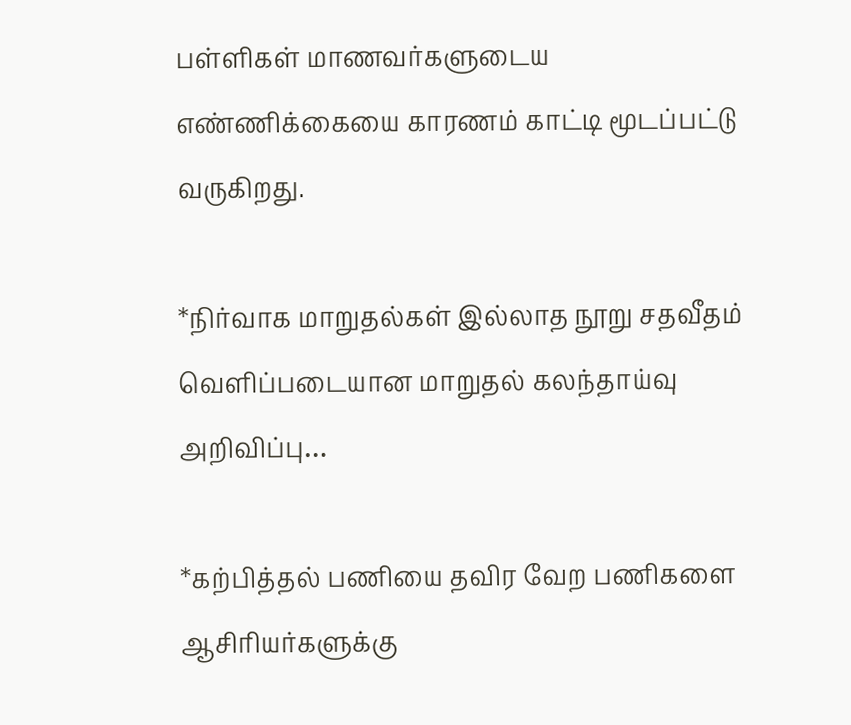பள்ளிகள் மாணவர்களுடைய எண்ணிக்கையை காரணம் காட்டி மூடப்பட்டு வருகிறது.

*நிர்வாக மாறுதல்கள் இல்லாத நூறு சதவீதம் வெளிப்படையான மாறுதல் கலந்தாய்வு அறிவிப்பு…

*கற்பித்தல் பணியை தவிர வேற பணிகளை ஆசிரியர்களுக்கு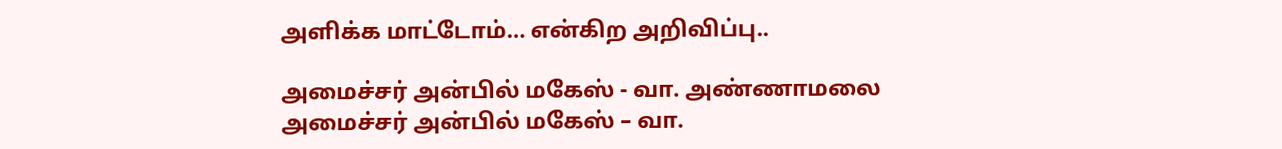அளிக்க மாட்டோம்… என்கிற அறிவிப்பு..

அமைச்சர் அன்பில் மகேஸ் - வா. அண்ணாமலை
அமைச்சர் அன்பில் மகேஸ் – வா.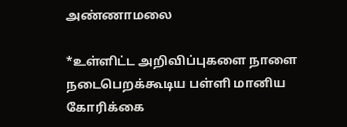அண்ணாமலை

*உள்ளிட்ட அறிவிப்புகளை நாளை நடைபெறக்கூடிய பள்ளி மானிய கோரிக்கை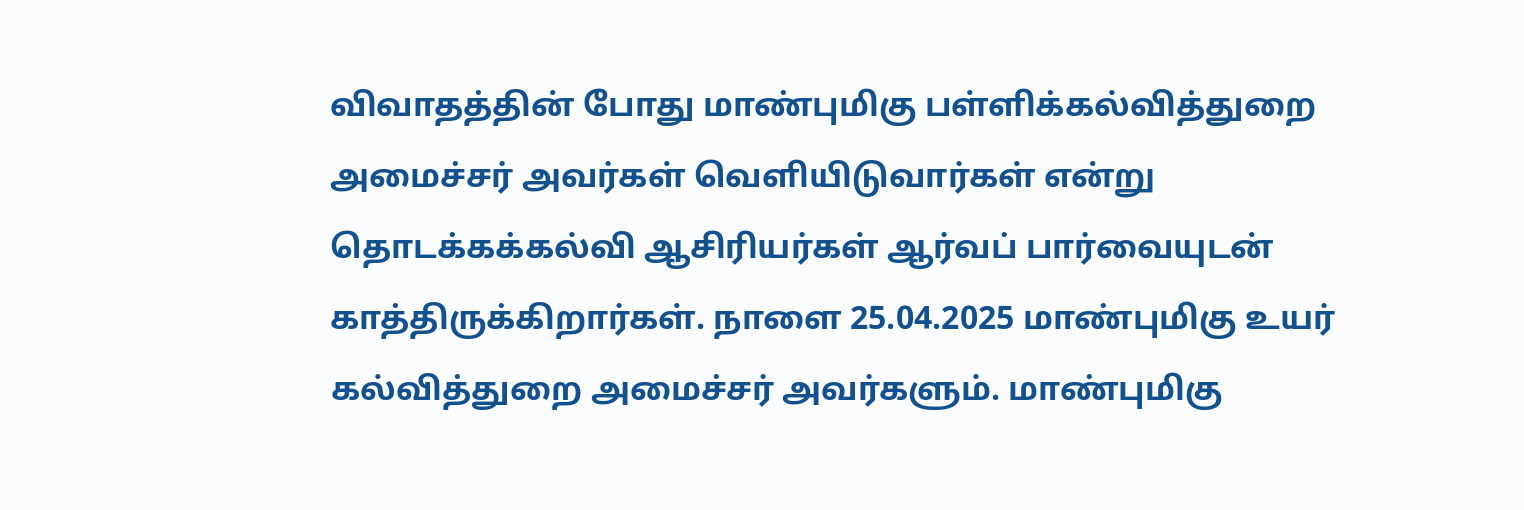விவாதத்தின் போது மாண்புமிகு பள்ளிக்கல்வித்துறை அமைச்சர் அவர்கள் வெளியிடுவார்கள் என்று தொடக்கக்கல்வி ஆசிரியர்கள் ஆர்வப் பார்வையுடன் காத்திருக்கிறார்கள். நாளை 25.04.2025 மாண்புமிகு உயர் கல்வித்துறை அமைச்சர் அவர்களும். மாண்புமிகு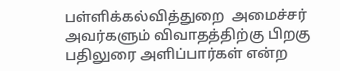பள்ளிக்கல்வித்துறை  அமைச்சர் அவர்களும் விவாதத்திற்கு பிறகு  பதிலுரை அளிப்பார்கள் என்ற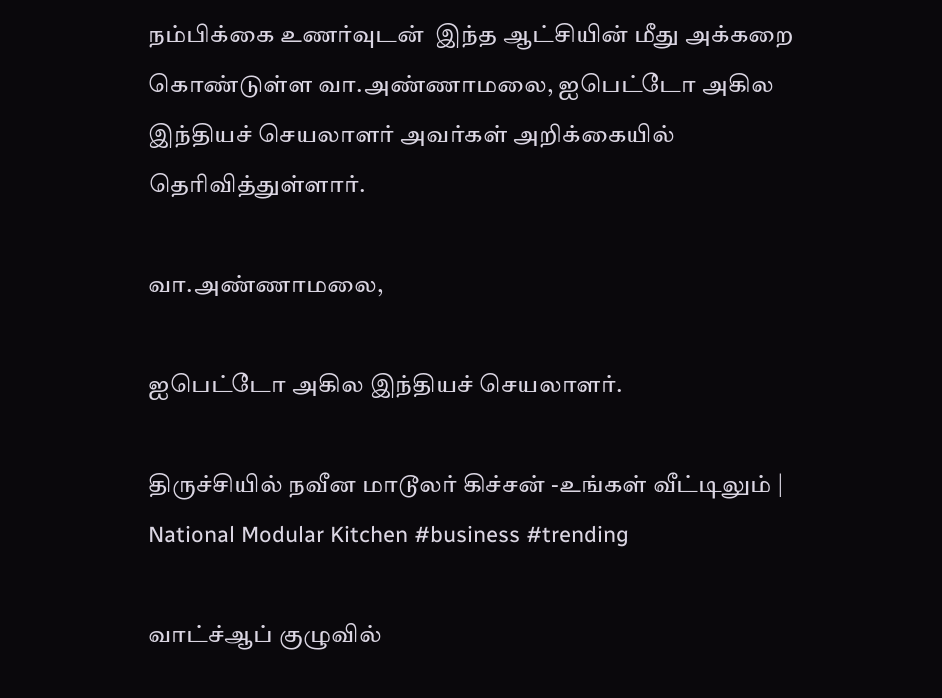நம்பிக்கை உணர்வுடன்  இந்த ஆட்சியின் மீது அக்கறை கொண்டுள்ள வா.அண்ணாமலை, ஐபெட்டோ அகில இந்தியச் செயலாளர் அவர்கள் அறிக்கையில் தொிவித்துள்ளார்.

வா.அண்ணாமலை,

ஐபெட்டோ அகில இந்தியச் செயலாளர்.

திருச்சியில் நவீன மாடூலர் கிச்சன் -உங்கள் வீட்டிலும் | National Modular Kitchen #business #trending

வாட்ச்ஆப் குழுவில்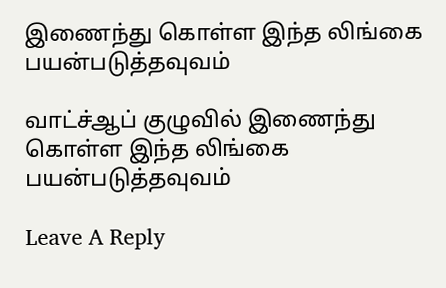இணைந்து கொள்ள இந்த லிங்கை பயன்படுத்தவுவம்

வாட்ச்ஆப் குழுவில் இணைந்து கொள்ள இந்த லிங்கை பயன்படுத்தவுவம்

Leave A Reply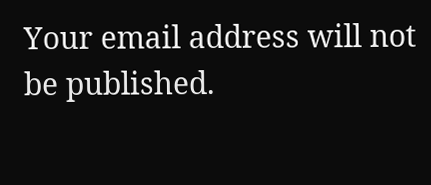Your email address will not be published.